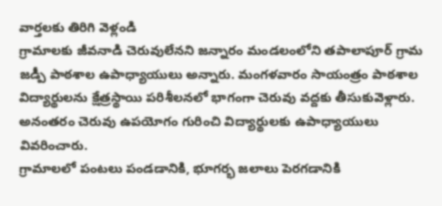వార్తలకు తిరిగి వెళ్లండి
గ్రామాలకు జీవనాడి చెరువులేనని జన్నారం మండలంలోని తపాలాపూర్ గ్రామ జడ్పీ పాఠశాల ఉపాధ్యాయులు అన్నారు. మంగళవారం సాయంత్రం పాఠశాల విద్యార్థులను క్షేత్రస్థాయి పరిశీలనలో భాగంగా చెరువు వద్దకు తీసుకువెళ్లారు. అనంతరం చెరువు ఉపయోగం గురించి విద్యార్థులకు ఉపాధ్యాయులు వివరించారు.
గ్రామాలలో పంటలు పండడానికి, భూగర్భ జలాలు పెరగడానికి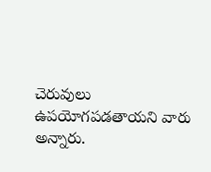చెరువులు ఉపయోగపడతాయని వారు అన్నారు.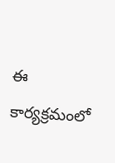ఈ కార్యక్రమంలో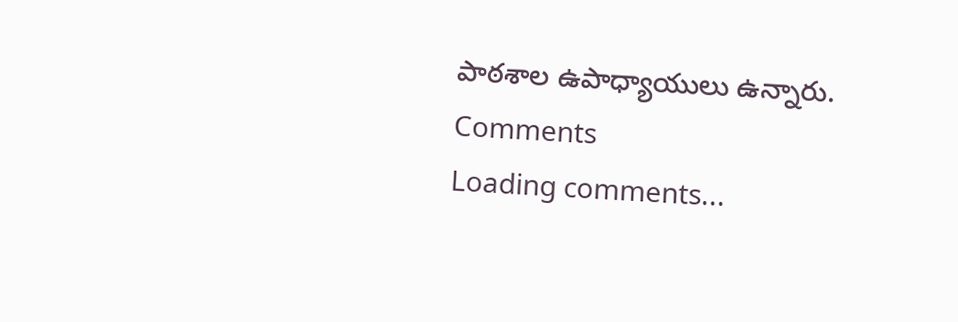పాఠశాల ఉపాధ్యాయులు ఉన్నారు.
Comments
Loading comments...